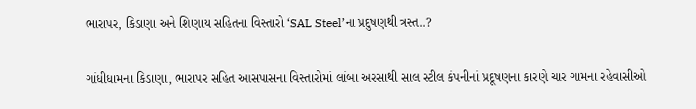ભારાપર, કિડાણા અને શિણાય સહિતના વિસ્તારો ‘SAL Steel’ના પ્રદુષણથી ત્રસ્ત..?

ગાંધીધામના કિડાણા, ભારાપર સહિત આસપાસના વિસ્તારોમાં લાંબા અરસાથી સાલ સ્ટીલ કંપનીનાં પ્રદૂષણના કારણે ચાર ગામના રહેવાસીઓ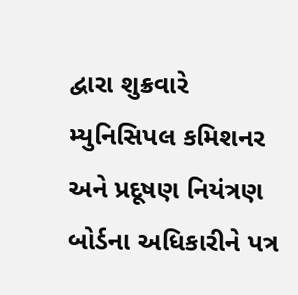દ્વારા શુક્રવારે મ્યુનિસિપલ કમિશનર અને પ્રદૂષણ નિયંત્રણ બોર્ડના અધિકારીને પત્ર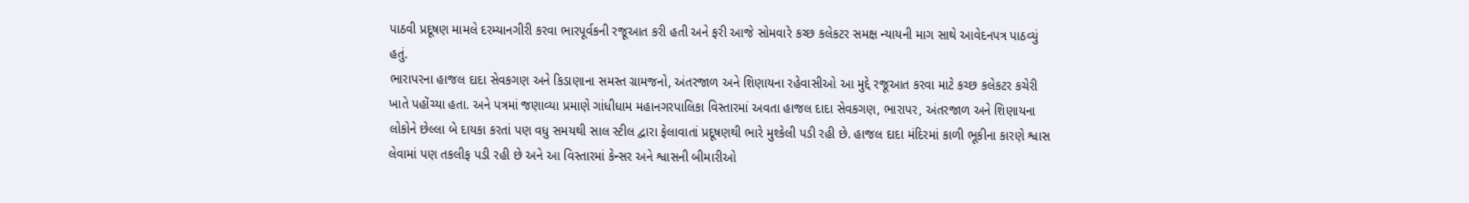પાઠવી પ્રદૂષણ મામલે દરમ્યાનગીરી કરવા ભારપૂર્વકની રજૂઆત કરી હતી અને ફરી આજે સોમવારે કચ્છ કલેકટર સમક્ષ ન્યાયની માગ સાથે આવેદનપત્ર પાઠવ્યું હતું.
ભારાપરના હાજલ દાદા સેવકગણ અને કિડાણાના સમસ્ત ગ્રામજનો, અંતરજાળ અને શિણાયના રહેવાસીઓ આ મુદ્દે રજૂઆત કરવા માટે કચ્છ કલેકટર કચેરી ખાતે પહોંચ્યા હતા. અને પત્રમાં જણાવ્યા પ્રમાણે ગાંધીધામ મહાનગરપાલિકા વિસ્તારમાં અવતા હાજલ દાદા સેવકગણ, ભારાપર, અંતરજાળ અને શિણાયના લોકોને છેલ્લા બે દાયકા કરતાં પણ વધુ સમયથી સાલ સ્ટીલ દ્વારા ફેલાવાતાં પ્રદૂષણથી ભારે મુશ્કેલી પડી રહી છે. હાજલ દાદા મંદિરમાં કાળી ભૂકીના કારણે શ્વાસ લેવામાં પણ તકલીફ પડી રહી છે અને આ વિસ્તારમાં કેન્સર અને શ્વાસની બીમારીઓ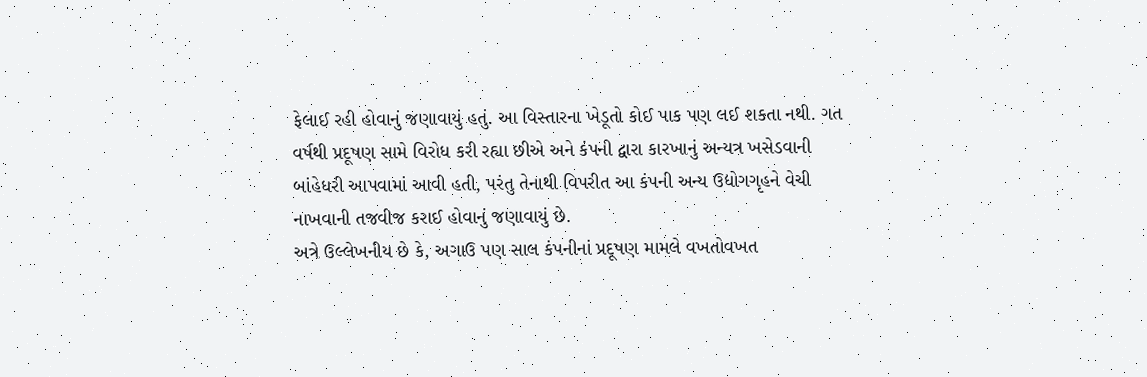ફેલાઈ રહી હોવાનું જણાવાયું હતું. આ વિસ્તારના ખેડૂતો કોઈ પાક પણ લઈ શકતા નથી. ગત વર્ષથી પ્રદૂષણ સામે વિરોધ કરી રહ્યા છીએ અને કંપની દ્વારા કારખાનું અન્યત્ર ખસેડવાની બાંહેધરી આપવામાં આવી હતી, પરંતુ તેનાથી વિપરીત આ કંપની અન્ય ઉદ્યોગગૃહને વેચી નાખવાની તજવીજ કરાઈ હોવાનું જણાવાયું છે.
અત્રે ઉલ્લેખનીય છે કે, અગાઉ પણ સાલ કંપનીનાં પ્રદૂષણ મામલે વખતોવખત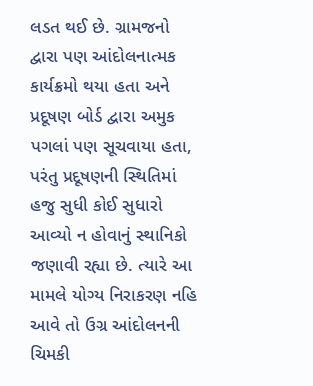લડત થઈ છે. ગ્રામજનો દ્વારા પણ આંદોલનાત્મક કાર્યક્રમો થયા હતા અને પ્રદૂષણ બોર્ડ દ્વારા અમુક પગલાં પણ સૂચવાયા હતા, પરંતુ પ્રદૂષણની સ્થિતિમાં હજુ સુધી કોઈ સુધારો આવ્યો ન હોવાનું સ્થાનિકો જણાવી રહ્યા છે. ત્યારે આ મામલે યોગ્ય નિરાકરણ નહિ આવે તો ઉગ્ર આંદોલનની ચિમકી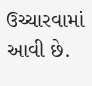ઉચ્ચારવામાં આવી છે.